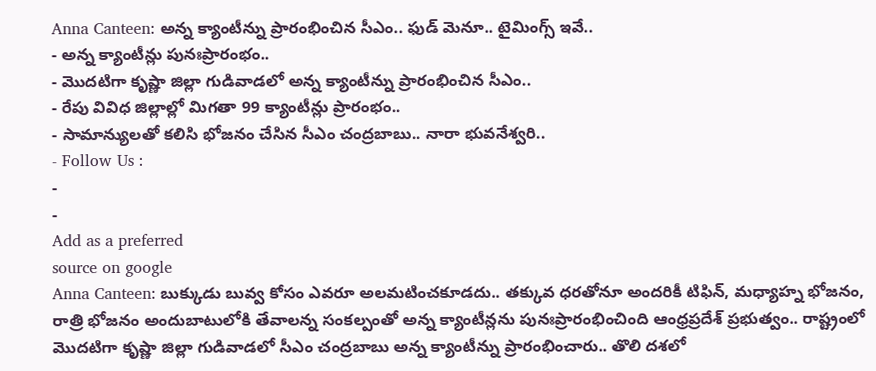Anna Canteen: అన్న క్యాంటీన్ను ప్రారంభించిన సీఎం.. ఫుడ్ మెనూ.. టైమింగ్స్ ఇవే..
- అన్న క్యాంటీన్లు పునఃప్రారంభం..
- మొదటిగా కృష్ణా జిల్లా గుడివాడలో అన్న క్యాంటీన్ను ప్రారంభించిన సీఎం..
- రేపు వివిధ జిల్లాల్లో మిగతా 99 క్యాంటీన్లు ప్రారంభం..
- సామాన్యులతో కలిసి భోజనం చేసిన సీఎం చంద్రబాబు.. నారా భువనేశ్వరి..
- Follow Us :
-
-
Add as a preferred
source on google
Anna Canteen: బుక్కుడు బువ్వ కోసం ఎవరూ అలమటించకూడదు.. తక్కువ ధరతోనూ అందరికీ టిఫిన్, మధ్యాహ్న భోజనం, రాత్రి భోజనం అందుబాటులోకి తేవాలన్న సంకల్పంతో అన్న క్యాంటీన్లను పునఃప్రారంభించింది ఆంధ్రప్రదేశ్ ప్రభుత్వం.. రాష్ట్రంలో మొదటిగా కృష్ణా జిల్లా గుడివాడలో సీఎం చంద్రబాబు అన్న క్యాంటీన్ను ప్రారంభించారు.. తొలి దశలో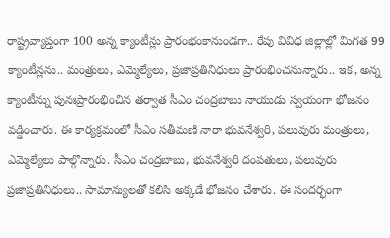రాష్ట్రవ్యాప్తంగా 100 అన్న క్యాంటీన్లు ప్రారంభంకానుండగా.. రేపు వివిధ జిల్లాల్లో మిగత 99 క్యాంటీన్లను.. మంత్రులు, ఎమ్మెల్యేలు, ప్రజాప్రతినిధులు ప్రారంభించనున్నారు.. ఇక, అన్న క్యాంటీన్ను పునఃప్రారంభించిన తర్వాత సీఎం చంద్రబాబు నాయుడు స్వయంగా భోజనం వడ్డించారు. ఈ కార్యక్రమంలో సీఎం సతీమణి నారా భువనేశ్వరి, పలువురు మంత్రులు, ఎమ్మెల్యేలు పాల్గొన్నారు. సీఎం చంద్రబాబు, భువనేశ్వరి దంపతులు, పలువురు ప్రజాప్రతినిధులు.. సామాన్యులతో కలిసి అక్కడే భోజనం చేశారు. ఈ సందర్భంగా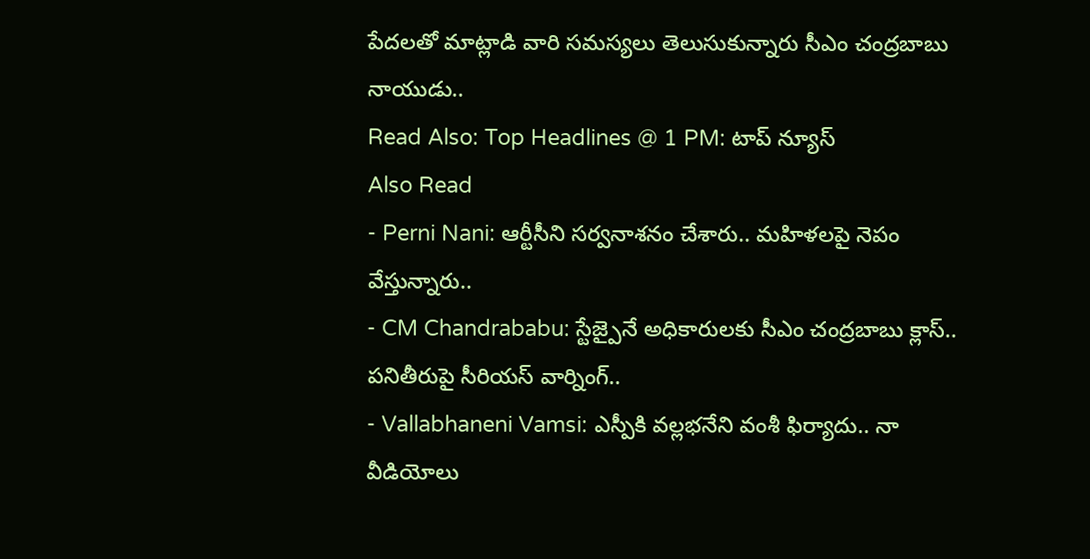పేదలతో మాట్లాడి వారి సమస్యలు తెలుసుకున్నారు సీఎం చంద్రబాబు నాయుడు..
Read Also: Top Headlines @ 1 PM: టాప్ న్యూస్
Also Read
- Perni Nani: ఆర్టీసీని సర్వనాశనం చేశారు.. మహిళలపై నెపం వేస్తున్నారు..
- CM Chandrababu: స్టేజ్పైనే అధికారులకు సీఎం చంద్రబాబు క్లాస్.. పనితీరుపై సీరియస్ వార్నింగ్..
- Vallabhaneni Vamsi: ఎస్పీకి వల్లభనేని వంశీ ఫిర్యాదు.. నా వీడియోలు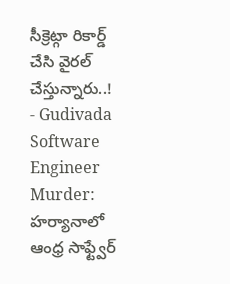సీక్రెట్గా రికార్డ్ చేసి వైరల్ చేస్తున్నారు..!
- Gudivada Software Engineer Murder: హర్యానాలో ఆంధ్ర సాఫ్ట్వేర్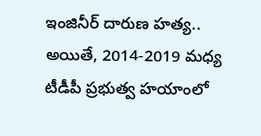ఇంజినీర్ దారుణ హత్య..
అయితే, 2014-2019 మధ్య టీడీపీ ప్రభుత్వ హయాంలో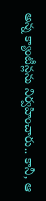అన్న క్యాంటీన్లను నిర్వహించారు.. కానీ, ఆ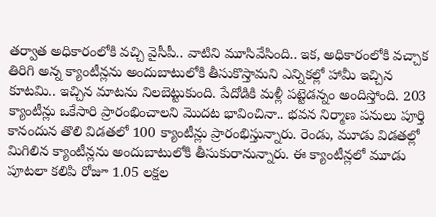తర్వాత అధికారంలోకి వచ్చి వైసీపీ.. వాటిని మూసివేసింది.. ఇక, అధికారంలోకి వచ్చాక తిరిగి అన్న క్యాంటీన్లను అందుబాటులోకి తీసుకొస్తామని ఎన్నికల్లో హామీ ఇచ్చిన కూటమి.. ఇచ్చిన మాటను నిలబెట్టుకుంది. పేదోడికి మళ్లీ పట్టెడన్నం అందిస్తోంది. 203 క్యాంటీన్లు ఒకేసారి ప్రారంభించాలని మొదట భావించినా.. భవన నిర్మాణ పనులు పూర్తి కానందున తొలి విడతలో 100 క్యాంటీన్లు ప్రారంభిస్తున్నారు. రెండు, మూడు విడతల్లో మిగిలిన క్యాంటీన్లను అందుబాటులోకి తీసుకురానున్నారు. ఈ క్యాంటీన్లలో మూడు పూటలా కలిపి రోజూ 1.05 లక్షల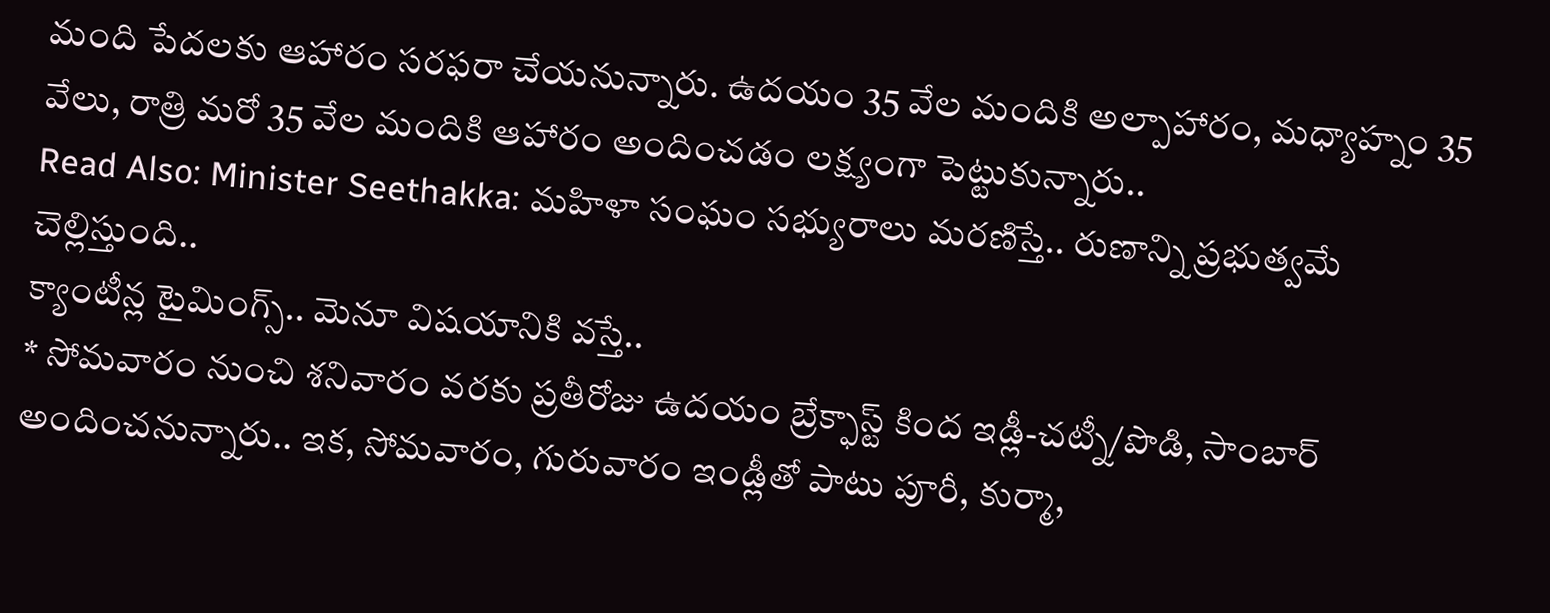మంది పేదలకు ఆహారం సరఫరా చేయనున్నారు. ఉదయం 35 వేల మందికి అల్పాహారం, మధ్యాహ్నం 35 వేలు, రాత్రి మరో 35 వేల మందికి ఆహారం అందించడం లక్ష్యంగా పెట్టుకున్నారు..
Read Also: Minister Seethakka: మహిళా సంఘం సభ్యురాలు మరణిస్తే.. రుణాన్ని ప్రభుత్వమే చెల్లిస్తుంది..
క్యాంటీన్ల టైమింగ్స్.. మెనూ విషయానికి వస్తే..
* సోమవారం నుంచి శనివారం వరకు ప్రతీరోజు ఉదయం బ్రేక్ఫాస్ట్ కింద ఇడ్లీ-చట్నీ/పొడి, సాంబార్ అందించనున్నారు.. ఇక, సోమవారం, గురువారం ఇండ్లీతో పాటు పూరీ, కుర్మా,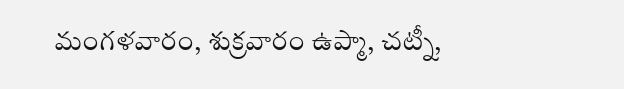మంగళవారం, శుక్రవారం ఉప్మా, చట్నీ,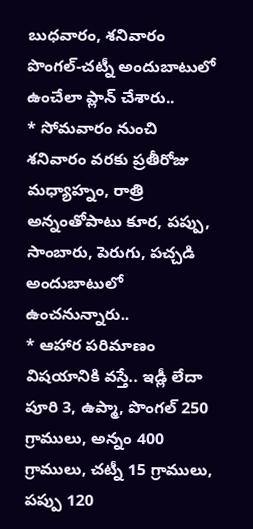బుధవారం, శనివారం పొంగల్-చట్నీ అందుబాటులో ఉంచేలా ప్లాన్ చేశారు..
* సోమవారం నుంచి శనివారం వరకు ప్రతీరోజు మధ్యాహ్నం, రాత్రి అన్నంతోపాటు కూర, పప్పు, సాంబారు, పెరుగు, పచ్చడి అందుబాటులో ఉంచనున్నారు..
* ఆహార పరిమాణం విషయానికి వస్తే.. ఇడ్లీ లేదా పూరి 3, ఉప్మా, పొంగల్ 250 గ్రాములు, అన్నం 400 గ్రాములు, చట్నీ 15 గ్రాములు, పప్పు 120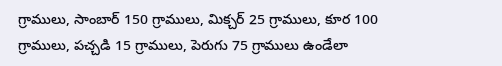గ్రాములు, సాంబార్ 150 గ్రాములు, మిక్చర్ 25 గ్రాములు, కూర 100 గ్రాములు, పచ్చడి 15 గ్రాములు, పెరుగు 75 గ్రాములు ఉండేలా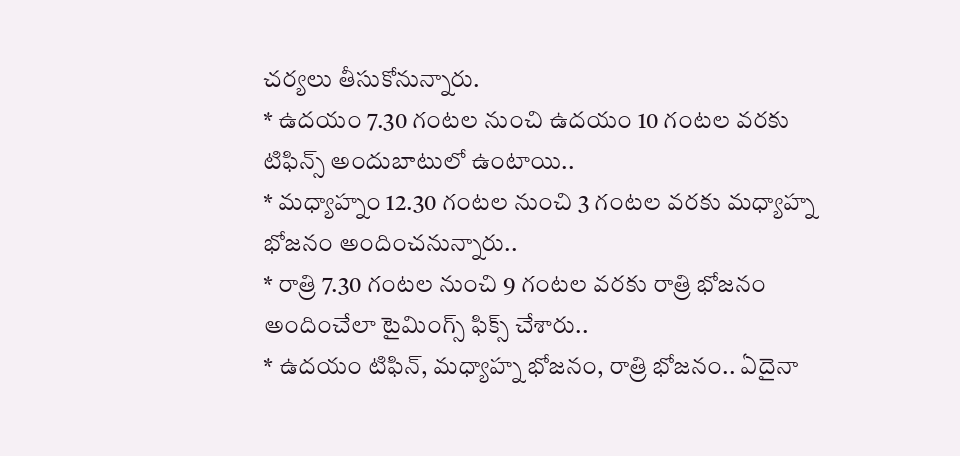చర్యలు తీసుకోనున్నారు.
* ఉదయం 7.30 గంటల నుంచి ఉదయం 10 గంటల వరకు టిఫిన్స్ అందుబాటులో ఉంటాయి..
* మధ్యాహ్నం 12.30 గంటల నుంచి 3 గంటల వరకు మధ్యాహ్న భోజనం అందించనున్నారు..
* రాత్రి 7.30 గంటల నుంచి 9 గంటల వరకు రాత్రి భోజనం అందించేలా టైమింగ్స్ ఫిక్స్ చేశారు..
* ఉదయం టిఫిన్, మధ్యాహ్న భోజనం, రాత్రి భోజనం.. ఏదైనా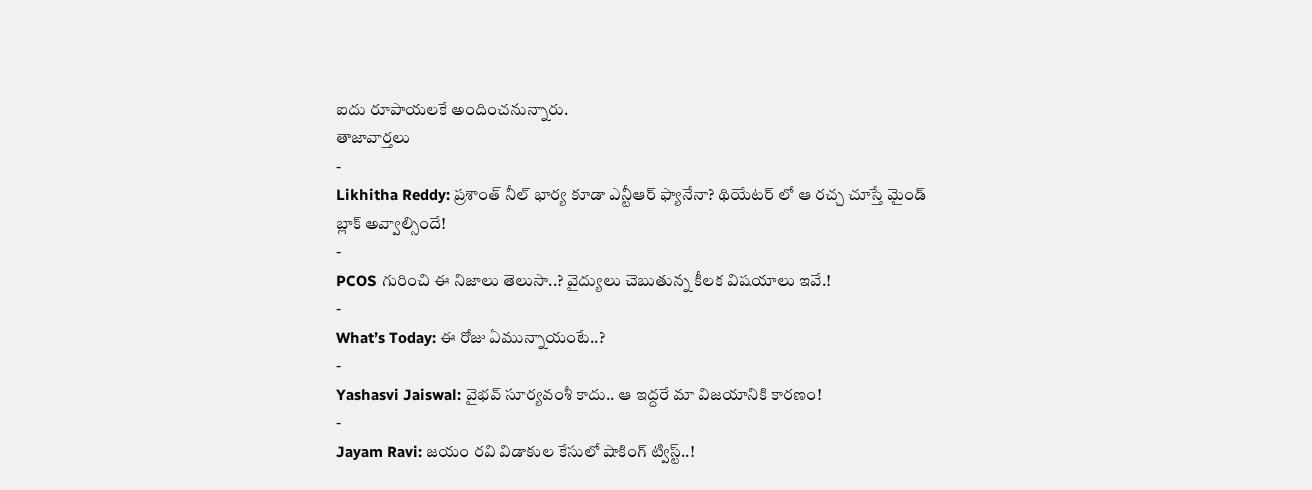ఐదు రూపాయలకే అందించనున్నారు.
తాజావార్తలు
-
Likhitha Reddy: ప్రశాంత్ నీల్ భార్య కూడా ఎన్టీఆర్ ఫ్యానేనా? థియేటర్ లో ఆ రచ్చ చూస్తే మైండ్ బ్లాక్ అవ్వాల్సిందే!
-
PCOS గురించి ఈ నిజాలు తెలుసా..? వైద్యులు చెబుతున్న కీలక విషయాలు ఇవే.!
-
What’s Today: ఈ రోజు ఏమున్నాయంటే..?
-
Yashasvi Jaiswal: వైభవ్ సూర్యవంశీ కాదు.. ఆ ఇద్దరే మా విజయానికి కారణం!
-
Jayam Ravi: జయం రవి విడాకుల కేసులో షాకింగ్ ట్విస్ట్..!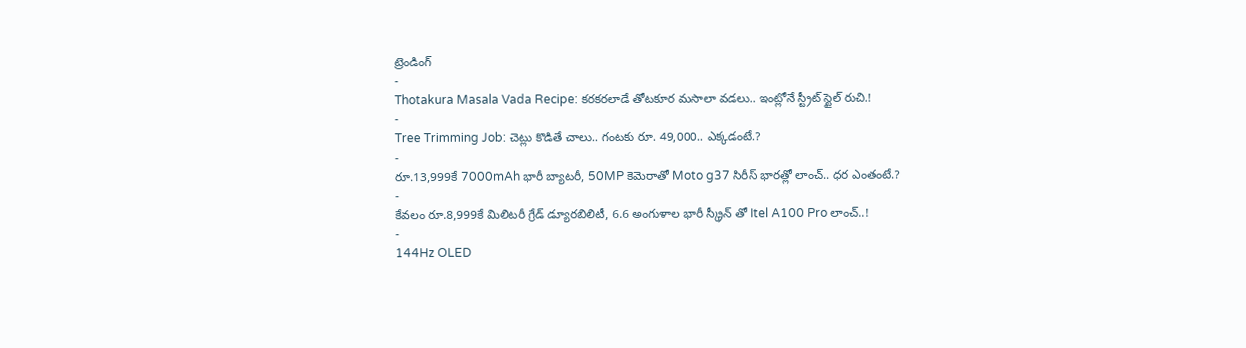ట్రెండింగ్
-
Thotakura Masala Vada Recipe: కరకరలాడే తోటకూర మసాలా వడలు.. ఇంట్లోనే స్ట్రీట్ స్టైల్ రుచి.!
-
Tree Trimming Job: చెట్లు కొడితే చాలు.. గంటకు రూ. 49,000.. ఎక్కడంటే.?
-
రూ.13,999కే 7000mAh భారీ బ్యాటరీ, 50MP కెమెరాతో Moto g37 సిరీస్ భారత్లో లాంచ్.. ధర ఎంతంటే.?
-
కేవలం రూ.8,999కే మిలిటరీ గ్రేడ్ డ్యూరబిలిటీ, 6.6 అంగుళాల భారీ స్క్రీన్ తో Itel A100 Pro లాంచ్..!
-
144Hz OLED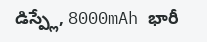డిస్ప్లే, 8000mAh భారీ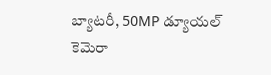బ్యాటరీ, 50MP డ్యూయల్ కెమెరా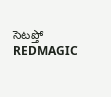సెటప్తో REDMAGIC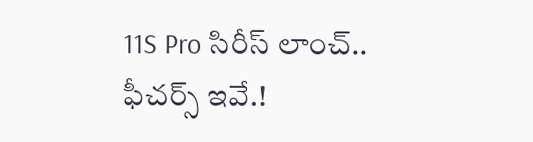11S Pro సిరీస్ లాంచ్.. ఫీచర్స్ ఇవే.!